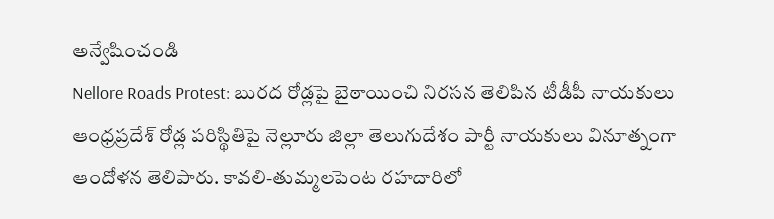అన్వేషించండి
Nellore Roads Protest: బురద రోడ్లపై బైఠాయించి నిరసన తెలిపిన టీడీపీ నాయకులు
ఆంధ్రప్రదేశ్ రోడ్ల పరిస్థితిపై నెల్లూరు జిల్లా తెలుగుదేశం పార్టీ నాయకులు వినూత్నంగా ఆందోళన తెలిపారు. కావలి-తుమ్మలపెంట రహదారిలో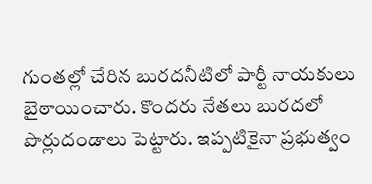గుంతల్లో చేరిన బురదనీటిలో పార్టీ నాయకులు బైఠాయించారు. కొందరు నేతలు బురదలో పొర్లుదండాలు పెట్టారు. ఇప్పటికైనా ప్రభుత్వం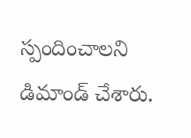స్పందించాలని డిమాండ్ చేశారు.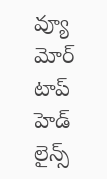వ్యూ మోర్
టాప్ హెడ్ లైన్స్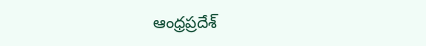ఆంధ్రప్రదేశ్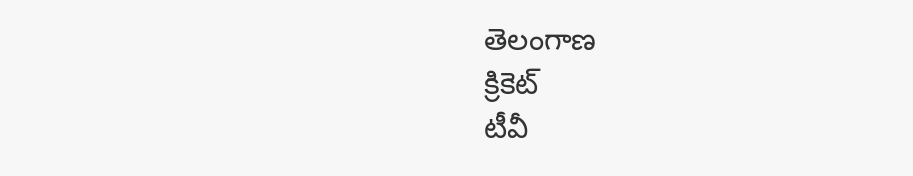తెలంగాణ
క్రికెట్
టీవీ